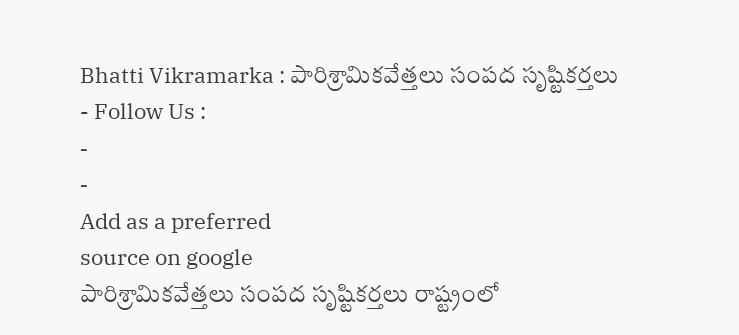Bhatti Vikramarka : పారిశ్రామికవేత్తలు సంపద సృష్టికర్తలు
- Follow Us :
-
-
Add as a preferred
source on google
పారిశ్రామికవేత్తలు సంపద సృష్టికర్తలు రాష్ట్రంలో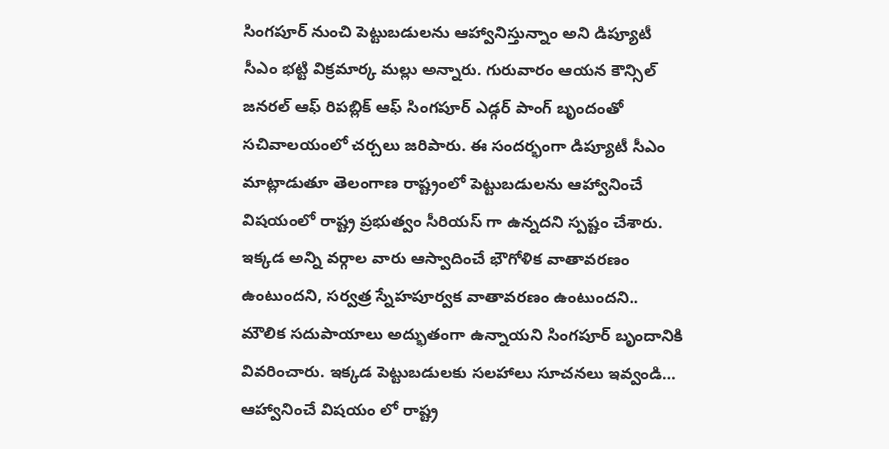సింగపూర్ నుంచి పెట్టుబడులను ఆహ్వానిస్తున్నాం అని డిప్యూటీ సీఎం భట్టి విక్రమార్క మల్లు అన్నారు. గురువారం ఆయన కౌన్సిల్ జనరల్ ఆఫ్ రిపబ్లిక్ ఆఫ్ సింగపూర్ ఎడ్గర్ పాంగ్ బృందంతో సచివాలయంలో చర్చలు జరిపారు. ఈ సందర్భంగా డిప్యూటీ సీఎం మాట్లాడుతూ తెలంగాణ రాష్ట్రంలో పెట్టుబడులను ఆహ్వానించే విషయంలో రాష్ట్ర ప్రభుత్వం సీరియస్ గా ఉన్నదని స్పష్టం చేశారు. ఇక్కడ అన్ని వర్గాల వారు ఆస్వాదించే భౌగోళిక వాతావరణం ఉంటుందని, సర్వత్ర స్నేహపూర్వక వాతావరణం ఉంటుందని.. మౌలిక సదుపాయాలు అద్భుతంగా ఉన్నాయని సింగపూర్ బృందానికి వివరించారు. ఇక్కడ పెట్టుబడులకు సలహాలు సూచనలు ఇవ్వండి… ఆహ్వానించే విషయం లో రాష్ట్ర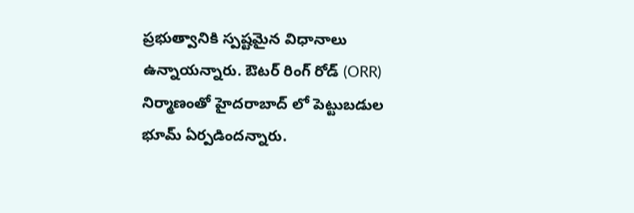ప్రభుత్వానికి స్పష్టమైన విధానాలు ఉన్నాయన్నారు. ఔటర్ రింగ్ రోడ్ (ORR) నిర్మాణంతో హైదరాబాద్ లో పెట్టుబడుల భూమ్ ఏర్పడిందన్నారు.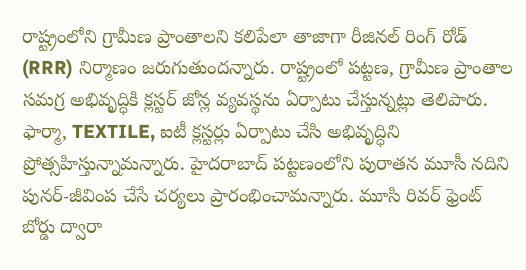రాష్ట్రంలోని గ్రామీణ ప్రాంతాలని కలిపేలా తాజాగా రీజినల్ రింగ్ రోడ్ (RRR) నిర్మాణం జరుగుతుందన్నారు. రాష్ట్రంలో పట్టణ, గ్రామీణ ప్రాంతాల సమగ్ర అభివృద్ధికి క్లస్టర్ జోన్ల వ్యవస్థను ఏర్పాటు చేస్తున్నట్లు తెలిపారు. ఫార్మా, TEXTILE, ఐటీ క్లస్టర్లు ఏర్పాటు చేసి అభివృద్ధిని ప్రోత్సహిస్తున్నామన్నారు. హైదరాబాద్ పట్టణంలోని పురాతన మూసీ నదిని పునర్-జీవింప చేసే చర్యలు ప్రారంభించామన్నారు. మూసి రివర్ ఫ్రెంట్ బోర్డు ద్వారా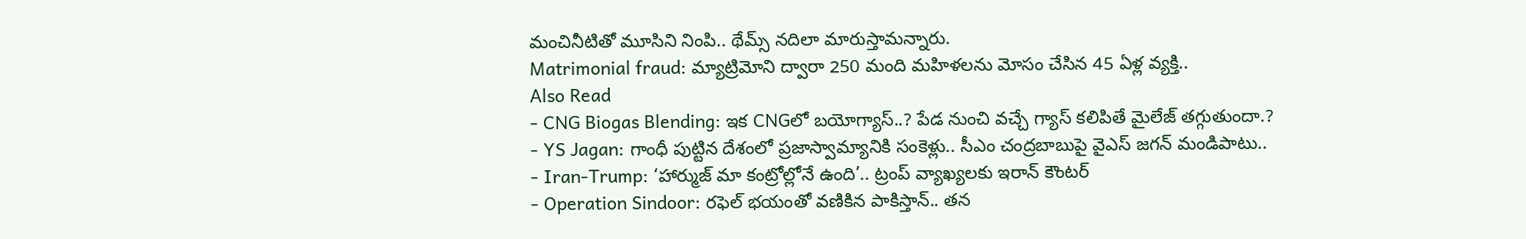మంచినీటితో మూసిని నింపి.. థేమ్స్ నదిలా మారుస్తామన్నారు.
Matrimonial fraud: మ్యాట్రిమోని ద్వారా 250 మంది మహిళలను మోసం చేసిన 45 ఏళ్ల వ్యక్తి..
Also Read
- CNG Biogas Blending: ఇక CNGలో బయోగ్యాస్..? పేడ నుంచి వచ్చే గ్యాస్ కలిపితే మైలేజ్ తగ్గుతుందా.?
- YS Jagan: గాంధీ పుట్టిన దేశంలో ప్రజాస్వామ్యానికి సంకెళ్లు.. సీఎం చంద్రబాబుపై వైఎస్ జగన్ మండిపాటు..
- Iran-Trump: ‘హార్ముజ్ మా కంట్రోల్లోనే ఉంది’.. ట్రంప్ వ్యాఖ్యలకు ఇరాన్ కౌంటర్
- Operation Sindoor: రఫెల్ భయంతో వణికిన పాకిస్తాన్.. తన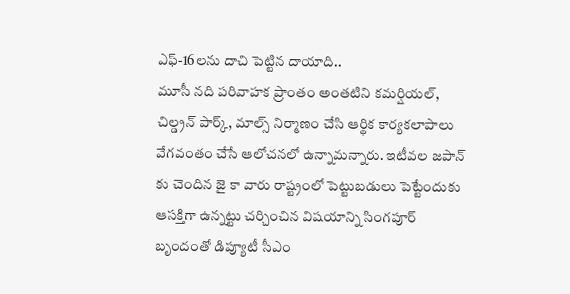ఎఫ్-16లను దాచి పెట్టిన దాయాది..
మూసీ నది పరివాహక ప్రాంతం అంతటిని కమర్షియల్, చిల్డ్రన్ పార్క్, మాల్స్ నిర్మాణం చేసి ఆర్థిక కార్యకలాపాలు వేగవంతం చేసే ఆలోచనలో ఉన్నామన్నారు. ఇటీవల జపాన్ కు చెందిన జై కా వారు రాష్ట్రంలో పెట్టుబడులు పెట్టేందుకు ఆసక్తిగా ఉన్నట్టు చర్చించిన విషయాన్ని సింగపూర్ బృందంతో డిప్యూటీ సీఎం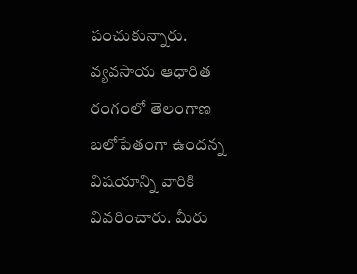పంచుకున్నారు. వ్యవసాయ ఆధారిత రంగంలో తెలంగాణ బలోపేతంగా ఉందన్న విషయాన్ని వారికి వివరించారు. మీరు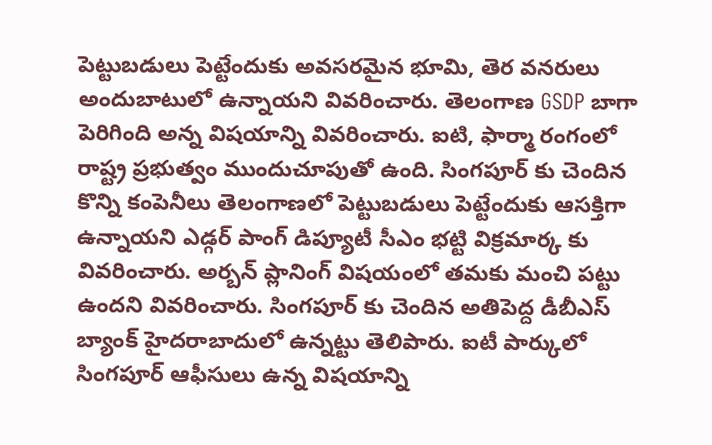పెట్టుబడులు పెట్టేందుకు అవసరమైన భూమి, తెర వనరులు అందుబాటులో ఉన్నాయని వివరించారు. తెలంగాణ GSDP బాగా పెరిగింది అన్న విషయాన్ని వివరించారు. ఐటి, ఫార్మా రంగంలో రాష్ట్ర ప్రభుత్వం ముందుచూపుతో ఉంది. సింగపూర్ కు చెందిన కొన్ని కంపెనీలు తెలంగాణలో పెట్టుబడులు పెట్టేందుకు ఆసక్తిగా ఉన్నాయని ఎడ్గర్ పాంగ్ డిప్యూటీ సీఎం భట్టి విక్రమార్క కు వివరించారు. అర్బన్ ప్లానింగ్ విషయంలో తమకు మంచి పట్టు ఉందని వివరించారు. సింగపూర్ కు చెందిన అతిపెద్ద డీబీఎస్ బ్యాంక్ హైదరాబాదులో ఉన్నట్టు తెలిపారు. ఐటీ పార్కులో సింగపూర్ ఆఫీసులు ఉన్న విషయాన్ని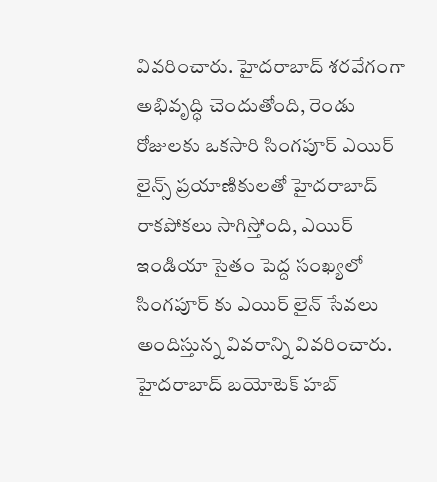వివరించారు. హైదరాబాద్ శరవేగంగా అభివృద్ధి చెందుతోంది, రెండు రోజులకు ఒకసారి సింగపూర్ ఎయిర్ లైన్స్ ప్రయాణికులతో హైదరాబాద్ రాకపోకలు సాగిస్తోంది, ఎయిర్ ఇండియా సైతం పెద్ద సంఖ్యలో సింగపూర్ కు ఎయిర్ లైన్ సేవలు అందిస్తున్న వివరాన్ని వివరించారు. హైదరాబాద్ బయోటెక్ హబ్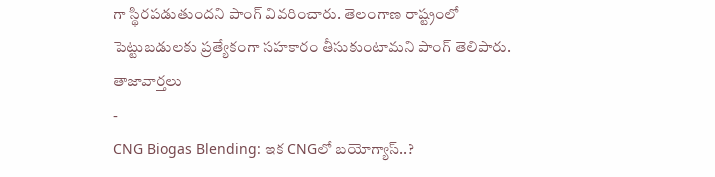గా స్థిరపడుతుందని పాంగ్ వివరించారు. తెలంగాణ రాష్ట్రంలో పెట్టుబడులకు ప్రత్యేకంగా సహకారం తీసుకుంటామని పాంగ్ తెలిపారు.
తాజావార్తలు
-
CNG Biogas Blending: ఇక CNGలో బయోగ్యాస్..?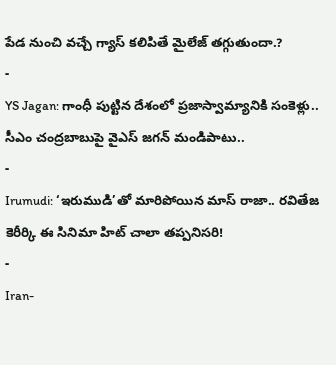పేడ నుంచి వచ్చే గ్యాస్ కలిపితే మైలేజ్ తగ్గుతుందా.?
-
YS Jagan: గాంధీ పుట్టిన దేశంలో ప్రజాస్వామ్యానికి సంకెళ్లు.. సీఎం చంద్రబాబుపై వైఎస్ జగన్ మండిపాటు..
-
Irumudi: ‘ఇరుముడి’తో మారిపోయిన మాస్ రాజా.. రవితేజ కెరీర్కి ఈ సినిమా హిట్ చాలా తప్పనిసరి!
-
Iran-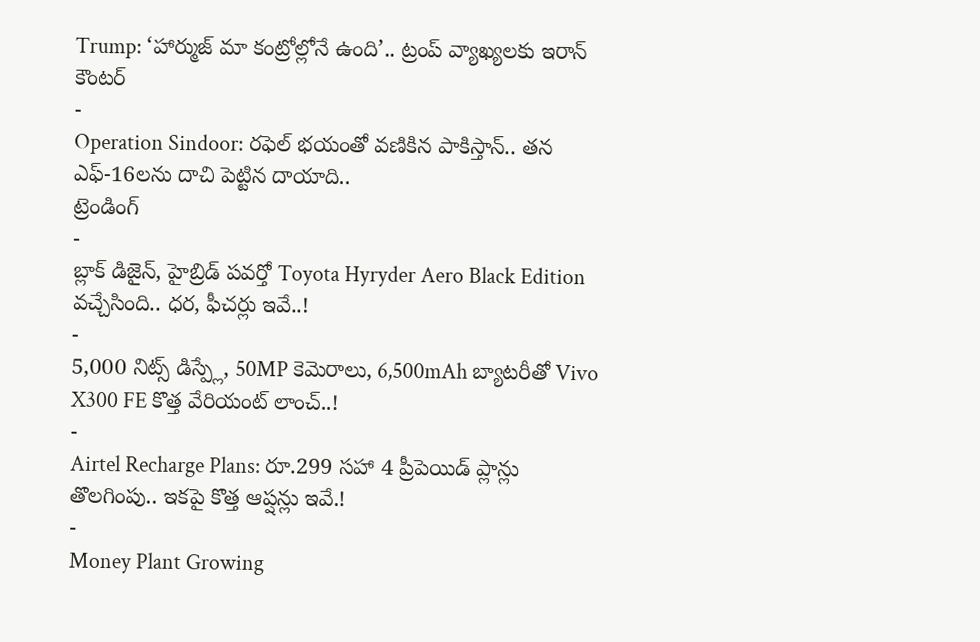Trump: ‘హార్ముజ్ మా కంట్రోల్లోనే ఉంది’.. ట్రంప్ వ్యాఖ్యలకు ఇరాన్ కౌంటర్
-
Operation Sindoor: రఫెల్ భయంతో వణికిన పాకిస్తాన్.. తన ఎఫ్-16లను దాచి పెట్టిన దాయాది..
ట్రెండింగ్
-
బ్లాక్ డిజైన్, హైబ్రిడ్ పవర్తో Toyota Hyryder Aero Black Edition వచ్చేసింది.. ధర, ఫీచర్లు ఇవే..!
-
5,000 నిట్స్ డిస్ప్లే, 50MP కెమెరాలు, 6,500mAh బ్యాటరీతో Vivo X300 FE కొత్త వేరియంట్ లాంచ్..!
-
Airtel Recharge Plans: రూ.299 సహా 4 ప్రీపెయిడ్ ప్లాన్లు తొలగింపు.. ఇకపై కొత్త ఆప్షన్లు ఇవే.!
-
Money Plant Growing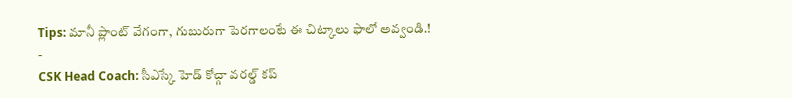Tips: మానీ ప్లాంట్ వేగంగా, గుబురుగా పెరగాలంటే ఈ చిట్కాలు ఫాలో అవ్వండి.!
-
CSK Head Coach: సీఎస్కే హెడ్ కోచ్గా వరల్డ్ కప్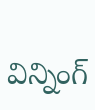విన్నింగ్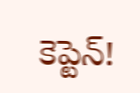కెప్టెన్!